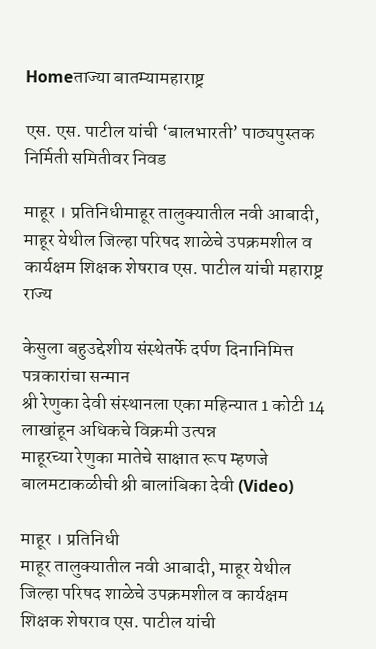Homeताज्या बातम्यामहाराष्ट्र

एस. एस. पाटील यांची ‘बालभारती’ पाठ्यपुस्तक निर्मिती समितीवर निवड

माहूर । प्रतिनिधीमाहूर तालुक्यातील नवी आबादी, माहूर येथील जिल्हा परिषद शाळेचे उपक्रमशील व कार्यक्षम शिक्षक शेषराव एस. पाटील यांची महाराष्ट्र राज्य

केसुला बहुउद्देशीय संस्थेतर्फे दर्पण दिनानिमित्त पत्रकारांचा सन्मान
श्री रेणुका देवी संस्थानला एका महिन्यात 1 कोटी 14 लाखांहून अधिकचे विक्रमी उत्पन्न
माहूरच्या रेणुका मातेचे साक्षात रूप म्हणजे बालमटाकळीची श्री बालांबिका देवी (Video)

माहूर । प्रतिनिधी
माहूर तालुक्यातील नवी आबादी, माहूर येथील जिल्हा परिषद शाळेचे उपक्रमशील व कार्यक्षम शिक्षक शेषराव एस. पाटील यांची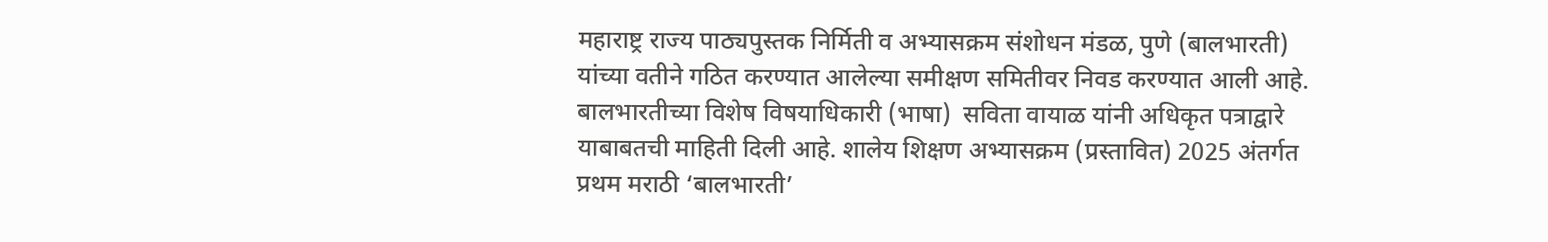महाराष्ट्र राज्य पाठ्यपुस्तक निर्मिती व अभ्यासक्रम संशोधन मंडळ, पुणे (बालभारती) यांच्या वतीने गठित करण्यात आलेल्या समीक्षण समितीवर निवड करण्यात आली आहे.
बालभारतीच्या विशेष विषयाधिकारी (भाषा)  सविता वायाळ यांनी अधिकृत पत्राद्वारे याबाबतची माहिती दिली आहे. शालेय शिक्षण अभ्यासक्रम (प्रस्तावित) 2025 अंतर्गत प्रथम मराठी ‘बालभारती’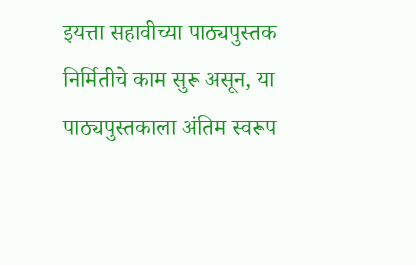इयत्ता सहावीच्या पाठ्यपुस्तक निर्मितीचे काम सुरू असून, या पाठ्यपुस्तकाला अंतिम स्वरूप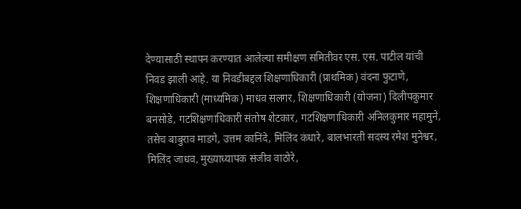देण्यासाठी स्थापन करण्यात आलेल्या समीक्षण समितीवर एस. एस. पाटील यांची निवड झाली आहे. या निवडीबद्दल शिक्षणाधिकारी (प्राथमिक) वंदना फुटाणे, शिक्षणाधिकारी (माध्यमिक) माधव सलगर, शिक्षणाधिकारी (योजना) दिलीपकुमार बनसोडे, गटशिक्षणाधिकारी संतोष शेटकार, गटशिक्षणाधिकारी अनिलकुमार महामुने, तसेच बाबुराव माडगे, उत्तम कानिंदे, मिलिंद कंधारे, बालभारती सदस्य रमेश मुनेश्वर, मिलिंद जाधव, मुख्याध्यापक संजीव वाठोरे,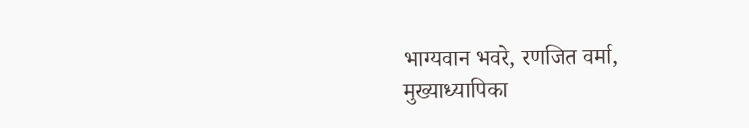भाग्यवान भवरे, रणजित वर्मा, मुख्याध्यापिका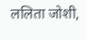ललिता जोशी,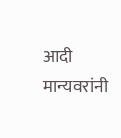आदी मान्यवरांनी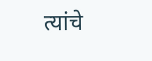त्यांचे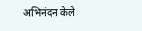अभिनंदन केले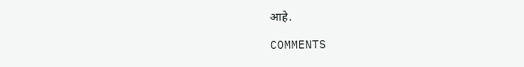आहे.

COMMENTS